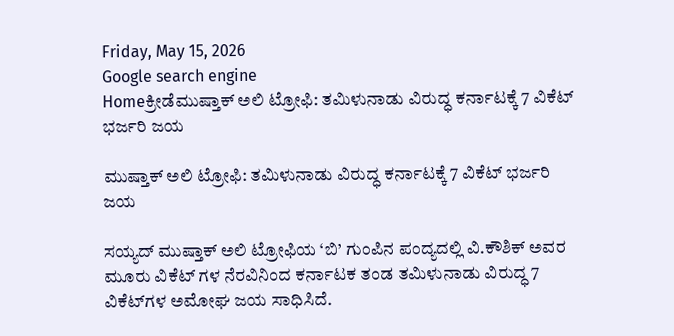Friday, May 15, 2026
Google search engine
Homeಕ್ರೀಡೆಮುಷ್ತಾಕ್ ಅಲಿ ಟ್ರೋಫಿ: ತಮಿಳುನಾಡು ವಿರುದ್ಧ ಕರ್ನಾಟಕ್ಕೆ 7 ವಿಕೆಟ್ ಭರ್ಜರಿ ಜಯ

ಮುಷ್ತಾಕ್ ಅಲಿ ಟ್ರೋಫಿ: ತಮಿಳುನಾಡು ವಿರುದ್ಧ ಕರ್ನಾಟಕ್ಕೆ 7 ವಿಕೆಟ್ ಭರ್ಜರಿ ಜಯ

ಸಯ್ಯದ್ ಮುಷ್ತಾಕ್ ಅಲಿ ಟ್ರೋಫಿಯ ‘ಬಿ’ ಗುಂಪಿನ ಪಂದ್ಯದಲ್ಲಿ ವಿ.ಕೌಶಿಕ್ ಅವರ ಮೂರು ವಿಕೆಟ್ ಗಳ ನೆರವಿನಿಂದ ಕರ್ನಾಟಕ ತಂಡ ತಮಿಳುನಾಡು ವಿರುದ್ಧ 7 ವಿಕೆಟ್‌ಗಳ ಅಮೋಘ ಜಯ ಸಾಧಿಸಿದೆ.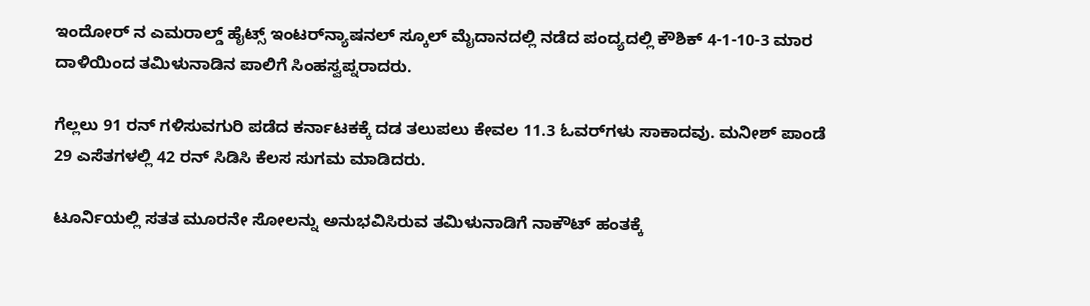ಇಂದೋರ್ ನ ಎಮರಾಲ್ಡ್ ಹೈಟ್ಸ್ ಇಂಟರ್‌ನ್ಯಾಷನಲ್ ಸ್ಕೂಲ್ ಮೈದಾನದಲ್ಲಿ ನಡೆದ ಪಂದ್ಯದಲ್ಲಿ ಕೌಶಿಕ್ 4-1-10-3 ಮಾರ ದಾಳಿಯಿಂದ ತಮಿಳುನಾಡಿನ ಪಾಲಿಗೆ ಸಿಂಹಸ್ವಪ್ನರಾದರು.

ಗೆಲ್ಲಲು 91 ರನ್ ಗಳಿಸುವಗುರಿ ಪಡೆದ ಕರ್ನಾಟಕಕ್ಕೆ ದಡ ತಲುಪಲು ಕೇವಲ 11.3 ಓವರ್‌ಗಳು ಸಾಕಾದವು. ಮನೀಶ್ ಪಾಂಡೆ 29 ಎಸೆತಗಳಲ್ಲಿ 42 ರನ್ ಸಿಡಿಸಿ ಕೆಲಸ ಸುಗಮ ಮಾಡಿದರು.

ಟೂರ್ನಿಯಲ್ಲಿ ಸತತ ಮೂರನೇ ಸೋಲನ್ನು ಅನುಭವಿಸಿರುವ ತಮಿಳುನಾಡಿಗೆ ನಾಕೌಟ್ ಹಂತಕ್ಕೆ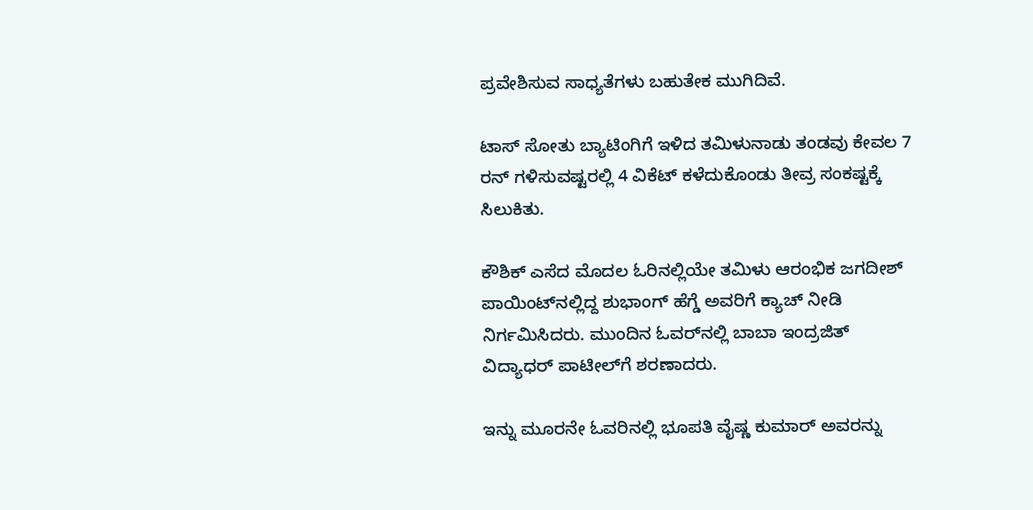ಪ್ರವೇಶಿಸುವ ಸಾಧ್ಯತೆಗಳು ಬಹುತೇಕ ಮುಗಿದಿವೆ.

ಟಾಸ್ ಸೋತು ಬ್ಯಾಟಿಂಗಿಗೆ ಇಳಿದ ತಮಿಳುನಾಡು ತಂಡವು ಕೇವಲ 7 ರನ್ ಗಳಿಸುವಷ್ಟರಲ್ಲಿ 4 ವಿಕೆಟ್ ಕಳೆದುಕೊಂಡು ತೀವ್ರ ಸಂಕಷ್ಟಕ್ಕೆ ಸಿಲುಕಿತು.

ಕೌಶಿಕ್ ಎಸೆದ ಮೊದಲ ಓರಿನಲ್ಲಿಯೇ ತಮಿಳು ಆರಂಭಿಕ ಜಗದೀಶ್ ಪಾಯಿಂಟ್‌ನಲ್ಲಿದ್ದ ಶುಭಾಂಗ್ ಹೆಗ್ಡೆ ಅವರಿಗೆ ಕ್ಯಾಚ್ ನೀಡಿ ನಿರ್ಗಮಿಸಿದರು. ಮುಂದಿನ ಓವರ್‌ನಲ್ಲಿ ಬಾಬಾ ಇಂದ್ರಜಿತ್ ವಿದ್ಯಾಧರ್ ಪಾಟೀಲ್‌ಗೆ ಶರಣಾದರು.

ಇನ್ನು ಮೂರನೇ ಓವರಿನಲ್ಲಿ ಭೂಪತಿ ವೈಷ್ಣ ಕುಮಾರ್ ಅವರನ್ನು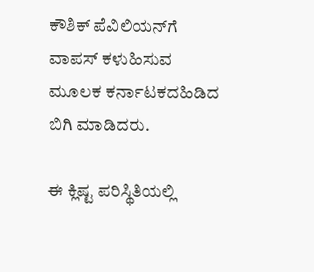ಕೌಶಿಕ್ ಪೆವಿಲಿಯನ್‌ಗೆ ವಾಪಸ್ ಕಳುಹಿಸುವ ಮೂಲಕ ಕರ್ನಾಟಕದಹಿಡಿದ ಬಿಗಿ ಮಾಡಿದರು.

ಈ ಕ್ಲಿಷ್ಟ ಪರಿಸ್ಥಿತಿಯಲ್ಲಿ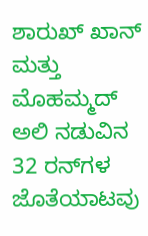ಶಾರುಖ್ ಖಾನ್ ಮತ್ತು ಮೊಹಮ್ಮದ್ ಅಲಿ ನಡುವಿನ 32 ರನ್‌ಗಳ ಜೊತೆಯಾಟವು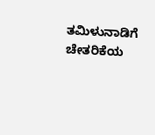ತಮಿಳುನಾಡಿಗೆ ಚೇತರಿಕೆಯ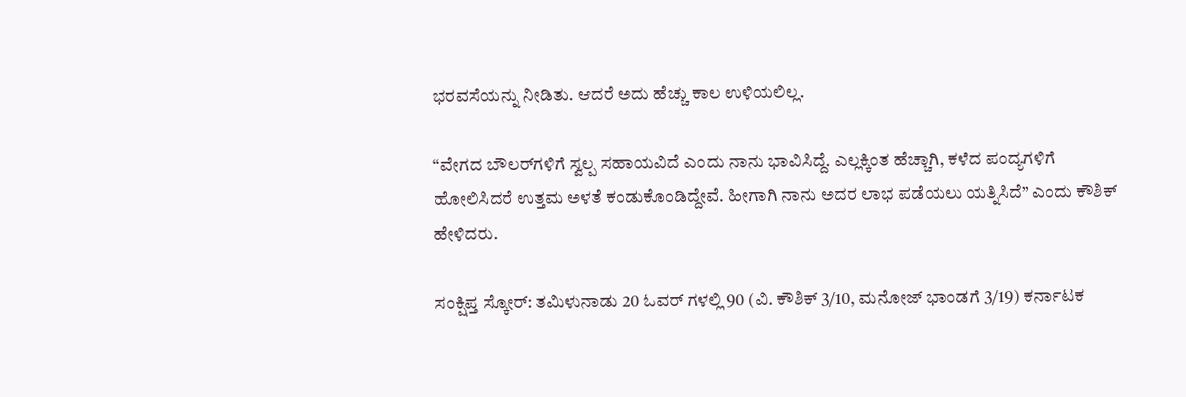ಭರವಸೆಯನ್ನು ನೀಡಿತು. ಆದರೆ ಅದು ಹೆಚ್ಚು ಕಾಲ ಉಳಿಯಲಿಲ್ಲ.

“ವೇಗದ ಬೌಲರ್‌ಗಳಿಗೆ ಸ್ವಲ್ಪ ಸಹಾಯವಿದೆ ಎಂದು ನಾನು ಭಾವಿಸಿದ್ದೆ. ಎಲ್ಲಕ್ಕಿಂತ ಹೆಚ್ಚಾಗಿ, ಕಳೆದ ಪಂದ್ಯಗಳಿಗೆ ಹೋಲಿಸಿದರೆ ಉತ್ತಮ ಅಳತೆ ಕಂಡುಕೊಂಡಿದ್ದೇವೆ. ಹೀಗಾಗಿ ನಾನು ಅದರ ಲಾಭ ಪಡೆಯಲು ಯತ್ನಿಸಿದೆ” ಎಂದು ಕೌಶಿಕ್ ಹೇಳಿದರು.

ಸಂಕ್ಷಿಪ್ತ ಸ್ಕೋರ್: ತಮಿಳುನಾಡು 20 ಓವರ್ ಗಳಲ್ಲಿ 90 (ವಿ. ಕೌಶಿಕ್ 3/10, ಮನೋಜ್ ಭಾಂಡಗೆ 3/19) ಕರ್ನಾಟಕ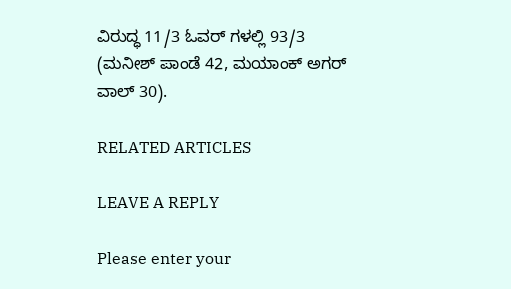ವಿರುದ್ಧ 11/3 ಓವರ್ ಗಳಲ್ಲಿ 93/3 (ಮನೀಶ್ ಪಾಂಡೆ 42, ಮಯಾಂಕ್ ಅಗರ್ ವಾಲ್ 30).

RELATED ARTICLES

LEAVE A REPLY

Please enter your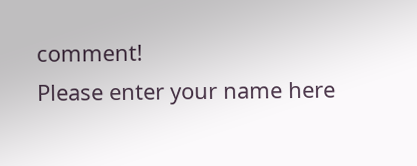comment!
Please enter your name here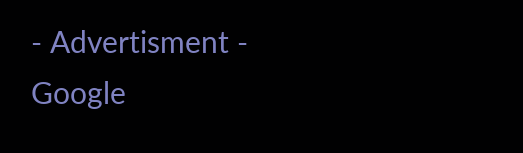- Advertisment -
Google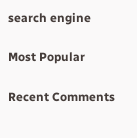search engine

Most Popular

Recent Comments